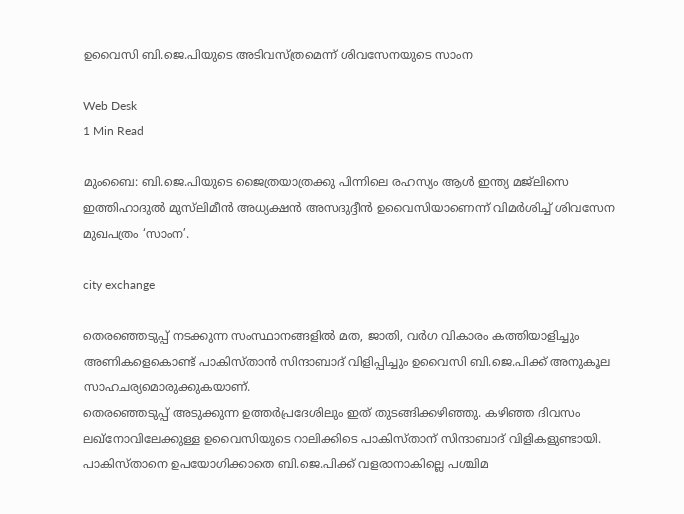ഉവൈസി ബി.ജെ.പിയുടെ അടിവസ്ത്രമെന്ന് ശിവസേനയുടെ സാംന

Web Desk
1 Min Read

മുംബൈ: ബി.ജെ.പിയുടെ ജൈത്രയാത്രക്കു പിന്നിലെ രഹസ്യം ആള്‍ ഇന്ത്യ മജ്‌ലിസെ ഇത്തിഹാദുല്‍ മുസ്‌ലിമീന്‍ അധ്യക്ഷന്‍ അസദുദ്ദീന്‍ ഉവൈസിയാണെന്ന് വിമര്‍ശിച്ച് ശിവസേന മുഖപത്രം ‘സാംന’.

city exchange

തെരഞ്ഞെടുപ്പ് നടക്കുന്ന സംസ്ഥാനങ്ങളില്‍ മത, ജാതി, വര്‍ഗ വികാരം കത്തിയാളിച്ചും അണികളെകൊണ്ട് പാകിസ്താന്‍ സിന്ദാബാദ് വിളിപ്പിച്ചും ഉവൈസി ബി.ജെ.പിക്ക് അനുകൂല സാഹചര്യമൊരുക്കുകയാണ്.
തെരഞ്ഞെടുപ്പ് അടുക്കുന്ന ഉത്തര്‍പ്രദേശിലും ഇത് തുടങ്ങിക്കഴിഞ്ഞു. കഴിഞ്ഞ ദിവസം ലഖ്‌നോവിലേക്കുള്ള ഉവൈസിയുടെ റാലിക്കിടെ പാകിസ്താന് സിന്ദാബാദ് വിളികളുണ്ടായി. പാകിസ്താനെ ഉപയോഗിക്കാതെ ബി.ജെ.പിക്ക് വളരാനാകില്ലെ പശ്ചിമ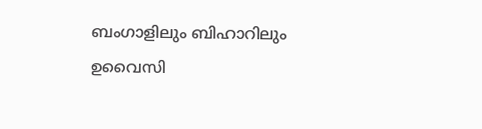ബംഗാളിലും ബിഹാറിലും ഉവൈസി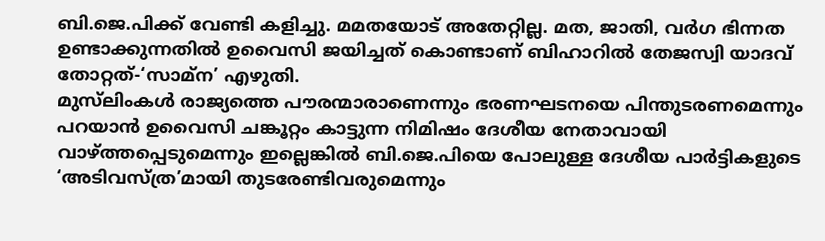ബി.ജെ.പിക്ക് വേണ്ടി കളിച്ചു. മമതയോട് അതേറ്റില്ല. മത, ജാതി, വര്‍ഗ ഭിന്നത ഉണ്ടാക്കുന്നതില്‍ ഉവൈസി ജയിച്ചത് കൊണ്ടാണ് ബിഹാറില്‍ തേജസ്വി യാദവ് തോറ്റത്-‘സാമ്‌ന’ എഴുതി.
മുസ്‌ലിംകള്‍ രാജ്യത്തെ പൗരന്മാരാണെന്നും ഭരണഘടനയെ പിന്തുടരണമെന്നും പറയാന്‍ ഉവൈസി ചങ്കൂറ്റം കാട്ടുന്ന നിമിഷം ദേശീയ നേതാവായി വാഴ്ത്തപ്പെടുമെന്നും ഇല്ലെങ്കില്‍ ബി.ജെ.പിയെ പോലുള്ള ദേശീയ പാര്‍ട്ടികളുടെ ‘അടിവസ്ത്ര’മായി തുടരേണ്ടിവരുമെന്നും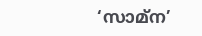‘സാമ്‌ന’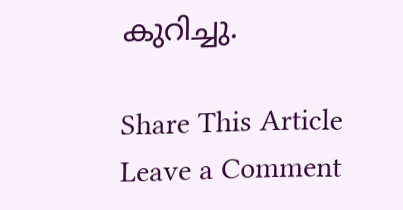കുറിച്ചു.

Share This Article
Leave a Comment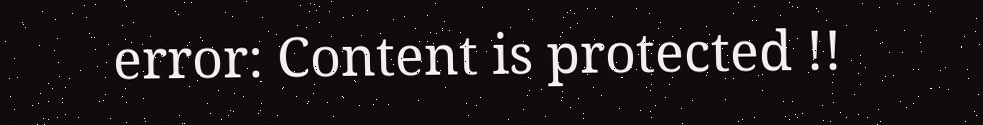error: Content is protected !!